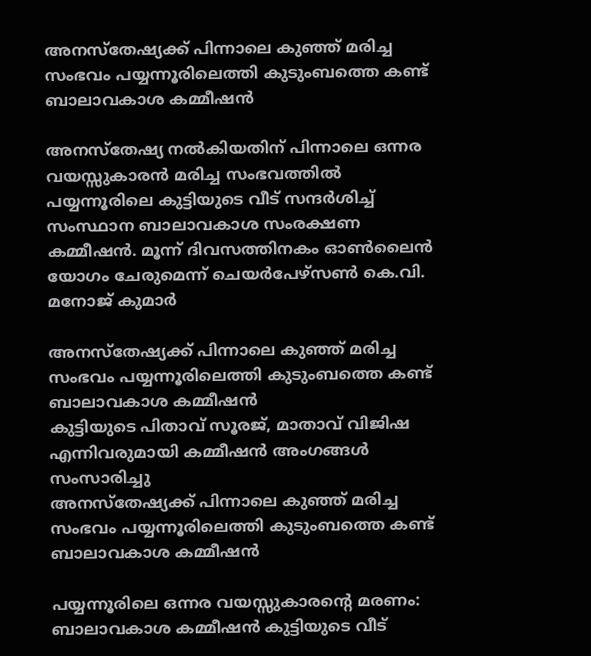അനസ്തേഷ്യക്ക് പിന്നാലെ കുഞ്ഞ് മരിച്ച സംഭവം പയ്യന്നൂരിലെത്തി കുടുംബത്തെ കണ്ട് ബാലാവകാശ കമ്മീഷൻ

അനസ്തേഷ്യ നൽകിയതിന് പിന്നാലെ ഒന്നര വയസ്സുകാരൻ മരിച്ച സംഭവത്തിൽ പയ്യന്നൂരിലെ കുട്ടിയുടെ വീട് സന്ദർശിച്ച് സംസ്ഥാന ബാലാവകാശ സംരക്ഷണ കമ്മീഷൻ. മൂന്ന് ദിവസത്തിനകം ഓൺലൈൻ യോഗം ചേരുമെന്ന് ചെയർപേഴ്സൺ കെ.വി. മനോജ് കുമാർ

അനസ്തേഷ്യക്ക് പിന്നാലെ കുഞ്ഞ് മരിച്ച സംഭവം പയ്യന്നൂരിലെത്തി കുടുംബത്തെ കണ്ട് ബാലാവകാശ കമ്മീഷൻ
കുട്ടിയുടെ പിതാവ് സൂരജ്, മാതാവ് വിജിഷ എന്നിവരുമായി കമ്മീഷൻ അംഗങ്ങൾ സംസാരിച്ചു
അനസ്തേഷ്യക്ക് പിന്നാലെ കുഞ്ഞ് മരിച്ച സംഭവം പയ്യന്നൂരിലെത്തി കുടുംബത്തെ കണ്ട് ബാലാവകാശ കമ്മീഷൻ

പയ്യന്നൂരിലെ ഒന്നര വയസ്സുകാരന്റെ മരണം: ബാലാവകാശ കമ്മീഷൻ കുട്ടിയുടെ വീട്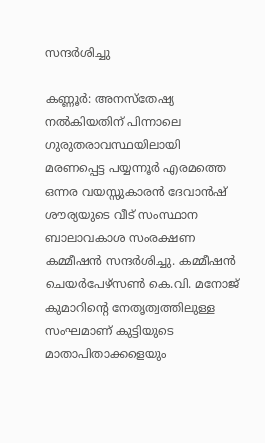സന്ദർശിച്ചു

കണ്ണൂർ: അനസ്തേഷ്യ നൽകിയതിന് പിന്നാലെ ഗുരുതരാവസ്ഥയിലായി മരണപ്പെട്ട പയ്യന്നൂർ എരമത്തെ ഒന്നര വയസ്സുകാരൻ ദേവാൻഷ് ശൗര്യയുടെ വീട് സംസ്ഥാന ബാലാവകാശ സംരക്ഷണ കമ്മീഷൻ സന്ദർശിച്ചു. കമ്മീഷൻ ചെയർപേഴ്‌സൺ കെ.വി. മനോജ് കുമാറിന്റെ നേതൃത്വത്തിലുള്ള സംഘമാണ് കുട്ടിയുടെ മാതാപിതാക്കളെയും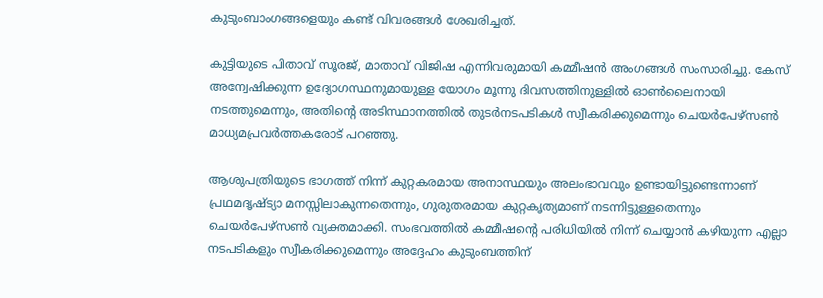കുടുംബാംഗങ്ങളെയും കണ്ട് വിവരങ്ങൾ ശേഖരിച്ചത്.

കുട്ടിയുടെ പിതാവ് സൂരജ്, മാതാവ് വിജിഷ എന്നിവരുമായി കമ്മീഷൻ അംഗങ്ങൾ സംസാരിച്ചു. കേസ് അന്വേഷിക്കുന്ന ഉദ്യോഗസ്ഥനുമായുള്ള യോഗം മൂന്നു ദിവസത്തിനുള്ളിൽ ഓൺലൈനായി നടത്തുമെന്നും, അതിന്റെ അടിസ്ഥാനത്തിൽ തുടർനടപടികൾ സ്വീകരിക്കുമെന്നും ചെയർപേഴ്സൺ മാധ്യമപ്രവർത്തകരോട് പറഞ്ഞു.

ആശുപത്രിയുടെ ഭാഗത്ത് നിന്ന് കുറ്റകരമായ അനാസ്ഥയും അലംഭാവവും ഉണ്ടായിട്ടുണ്ടെന്നാണ് പ്രഥമദൃഷ്ട്യാ മനസ്സിലാകുന്നതെന്നും, ഗുരുതരമായ കുറ്റകൃത്യമാണ് നടന്നിട്ടുള്ളതെന്നും ചെയർപേഴ്സൺ വ്യക്തമാക്കി. സംഭവത്തിൽ കമ്മീഷന്റെ പരിധിയിൽ നിന്ന് ചെയ്യാൻ കഴിയുന്ന എല്ലാ നടപടികളും സ്വീകരിക്കുമെന്നും അദ്ദേഹം കുടുംബത്തിന്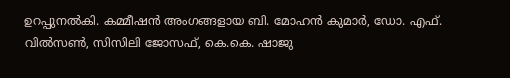ഉറപ്പുനൽകി. കമ്മീഷൻ അംഗങ്ങളായ ബി. മോഹൻ കുമാർ, ഡോ. എഫ്. വിൽസൺ, സിസിലി ജോസഫ്, കെ.കെ. ഷാജു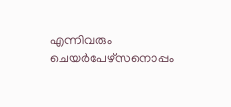എന്നിവരും ചെയർപേഴ്സനൊപ്പം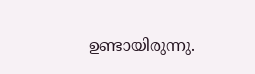ഉണ്ടായിരുന്നു.